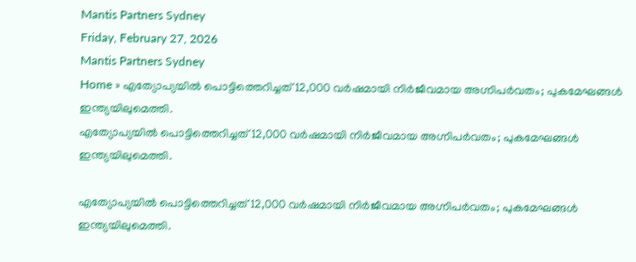Mantis Partners Sydney
Friday, February 27, 2026
Mantis Partners Sydney
Home » എത്യോപ്യയിൽ പൊട്ടിത്തെറിച്ചത് 12,000 വർഷമായി നിർജീവമായ അഗ്നിപർവതം; പുകമേഘങ്ങൾ ഇന്ത്യയിലുമെത്തി.
എത്യോപ്യയിൽ പൊട്ടിത്തെറിച്ചത് 12,000 വർഷമായി നിർജീവമായ അഗ്നിപർവതം; പുകമേഘങ്ങൾ ഇന്ത്യയിലുമെത്തി.

എത്യോപ്യയിൽ പൊട്ടിത്തെറിച്ചത് 12,000 വർഷമായി നിർജീവമായ അഗ്നിപർവതം; പുകമേഘങ്ങൾ ഇന്ത്യയിലുമെത്തി.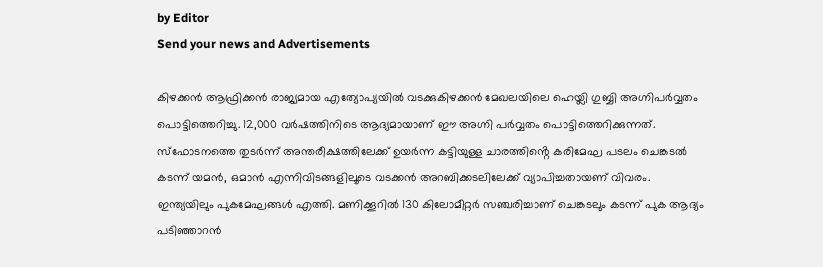by Editor
Send your news and Advertisements

കിഴക്കന്‍ ആഫ്രിക്കന്‍ രാജ്യമായ എത്യോപ്യയില്‍ വടക്കുകിഴക്കന്‍ മേഖലയിലെ ഹെയ്ലി ഗുബ്ബി അഗ്നിപര്‍വ്വതം പൊട്ടിത്തെറിച്ചു. 12,000 വര്‍ഷത്തിനിടെ ആദ്യമായാണ് ഈ അഗ്നി പര്‍വ്വതം പൊട്ടിത്തെറിക്കുന്നത്. സ്ഫോടനത്തെ തുടർന്ന് അന്തരീക്ഷത്തിലേക്ക് ഉയർന്ന കട്ടിയുള്ള ചാരത്തിൻ്റെ കരിമേഘ പടലം ചെങ്കടൽ കടന്ന് യമൻ, ഒമാൻ എന്നിവിടങ്ങളിലൂടെ വടക്കൻ അറബിക്കടലിലേക്ക് വ്യാപിച്ചതായണ് വിവരം. ഇന്ത്യയിലും പുകമേഘങ്ങൾ എത്തി. മണിക്കൂറില്‍ 130 കിലോമീറ്റര്‍ സഞ്ചരിച്ചാണ് ചെങ്കടലും കടന്ന് പുക ആദ്യം പടിഞ്ഞാറന്‍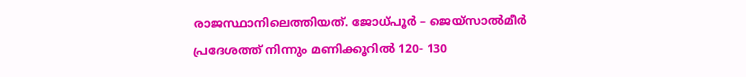രാജസ്ഥാനിലെത്തിയത്. ജോധ്പൂര്‍ – ജെയ്‌സാല്‍മീര്‍ പ്രദേശത്ത് നിന്നും മണിക്കൂറില്‍ 120- 130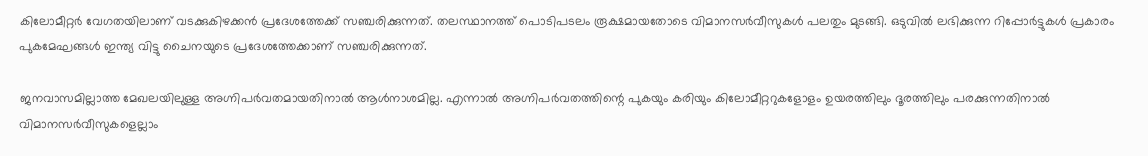കിലോമീറ്റര്‍ വേഗതയിലാണ് വടക്കുകിഴക്കന്‍ പ്രദേശത്തേക്ക് സഞ്ചരിക്കുന്നത്. തലസ്ഥാനത്ത് പൊടിപടലം രൂക്ഷമായതോടെ വിമാനസർവീസുകള്‍ പലതും മുടങ്ങി. ഒടുവിൽ ലഭിക്കുന്ന റിപ്പോർട്ടുകൾ പ്രകാരം പുകമേഘങ്ങൾ ഇന്ത്യ വിട്ടു ചൈനയുടെ പ്രദേശത്തേക്കാണ് സഞ്ചരിക്കുന്നത്.

ജനവാസമില്ലാത്ത മേഖലയിലുള്ള അഗ്നിപർവതമായതിനാൽ ആൾനാശമില്ല. എന്നാൽ അഗ്നിപർവതത്തിന്റെ പുകയും കരിയും കിലോമീറ്ററുകളോളം ഉയരത്തിലും ദൂരത്തിലും പരക്കുന്നതിനാൽ വിമാനസർവീസുകളെല്ലാം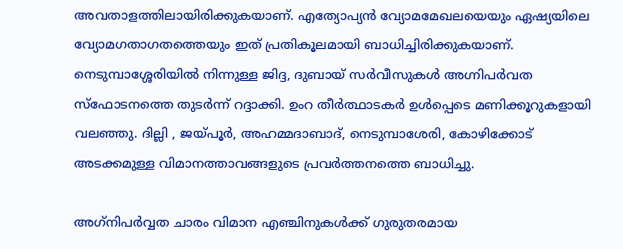അവതാളത്തിലായിരിക്കുകയാണ്. എത്യോപ്യൻ വ്യോമമേഖലയെയും ഏഷ്യയിലെ വ്യോമഗതാഗതത്തെയും ഇത് പ്രതികൂലമായി ബാധിച്ചിരിക്കുകയാണ്. നെടുമ്പാശ്ശേരിയില്‍ നിന്നുള്ള ജിദ്ദ, ദുബായ് സര്‍വീസുകള്‍ അഗ്നിപര്‍വത സ്‌ഫോടനത്തെ തുടര്‍ന്ന് റദ്ദാക്കി. ഉംറ തീര്‍ത്ഥാടകര്‍ ഉള്‍പ്പെടെ മണിക്കൂറുകളായി വലഞ്ഞു. ദില്ലി , ജയ്പൂര്‍, അഹമ്മദാബാദ്, നെടുമ്പാശേരി, കോഴിക്കോട് അടക്കമുള്ള വിമാനത്താവങ്ങളുടെ പ്രവര്‍ത്തനത്തെ ബാധിച്ചു.

അഗ്‌നിപർവ്വത ചാരം വിമാന എഞ്ചിനുകൾക്ക് ഗുരുതരമായ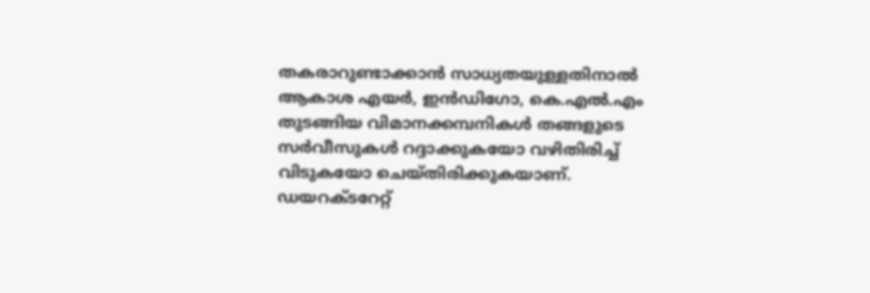തകരാറുണ്ടാക്കാൻ സാധ്യതയുള്ളതിനാൽ ആകാശ എയർ, ഇൻഡിഗോ, കെ.എൽ.എം തുടങ്ങിയ വിമാനക്കമ്പനികൾ തങ്ങളുടെ സർവീസുകൾ റദ്ദാക്കുകയോ വഴിതിരിച്ച് വിടുകയോ ചെയ്‌തിരിക്കുകയാണ്. ഡയറക്‌ടറേറ്റ്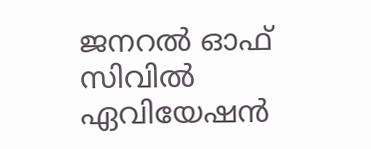ജനറൽ ഓഫ് സിവിൽ ഏവിയേഷൻ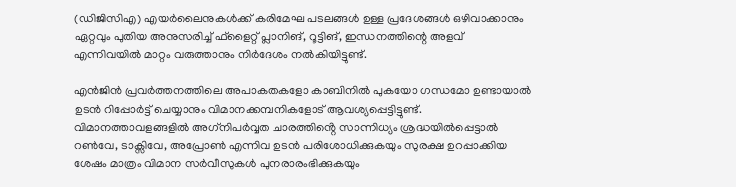(ഡിജിസിഎ) എയർലൈനുകൾക്ക് കരിമേഘ പടലങ്ങൾ ഉള്ള പ്രദേശങ്ങൾ ഒഴിവാക്കാനും ഏറ്റവും പുതിയ അനുസരിച്ച് ഫ്ളൈറ്റ് പ്ലാനിങ്, റൂട്ടിങ്, ഇന്ധനത്തിന്റെ അളവ് എന്നിവയിൽ മാറ്റം വരുത്താനും നിർദേശം നൽകിയിട്ടുണ്ട്.

എൻജിൻ പ്രവർത്തനത്തിലെ അപാകതകളോ കാബിനിൽ പുകയോ ഗന്ധമോ ഉണ്ടായാൽ ഉടൻ റിപ്പോർട്ട് ചെയ്യാനും വിമാനക്കമ്പനികളോട് ആവശ്യപ്പെട്ടിട്ടുണ്ട്. വിമാനത്താവളങ്ങളിൽ അഗ്‌നിപർവ്വത ചാരത്തിൻ്റെ സാന്നിധ്യം ശ്രദ്ധയിൽപ്പെട്ടാൽ റൺവേ, ടാക്സിവേ, അപ്രോൺ എന്നിവ ഉടൻ പരിശോധിക്കുകയും സുരക്ഷ ഉറപ്പാക്കിയ ശേഷം മാത്രം വിമാന സർവീസുകൾ പുനരാരംഭിക്കുകയും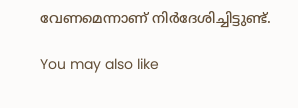വേണമെന്നാണ് നിർദേശിച്ചിട്ടുണ്ട്.

You may also like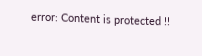error: Content is protected !!